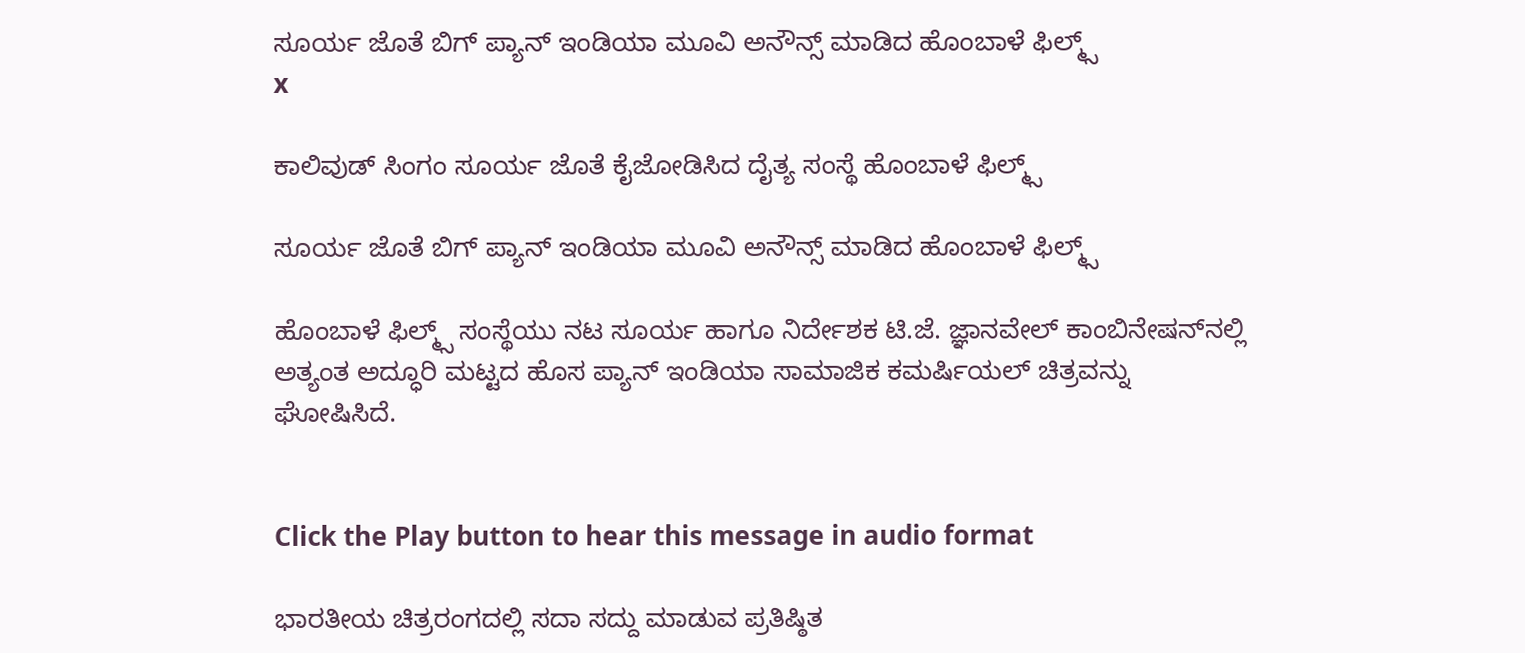ಸೂರ್ಯ ಜೊತೆ ಬಿಗ್ ಪ್ಯಾನ್ ಇಂಡಿಯಾ ಮೂವಿ ಅನೌನ್ಸ್ ಮಾಡಿದ ಹೊಂಬಾಳೆ ಫಿಲ್ಮ್ಸ್
x

ಕಾಲಿವುಡ್ ಸಿಂಗಂ ಸೂರ್ಯ ಜೊತೆ ಕೈಜೋಡಿಸಿದ ದೈತ್ಯ ಸಂಸ್ಥೆ ಹೊಂಬಾಳೆ ಫಿಲ್ಮ್ಸ್

ಸೂರ್ಯ ಜೊತೆ ಬಿಗ್ ಪ್ಯಾನ್ ಇಂಡಿಯಾ ಮೂವಿ ಅನೌನ್ಸ್ ಮಾಡಿದ ಹೊಂಬಾಳೆ ಫಿಲ್ಮ್ಸ್

ಹೊಂಬಾಳೆ ಫಿಲ್ಮ್ಸ್ ಸಂಸ್ಥೆಯು ನಟ ಸೂರ್ಯ ಹಾಗೂ ನಿರ್ದೇಶಕ ಟಿ.ಜೆ. ಜ್ಞಾನವೇಲ್ ಕಾಂಬಿನೇಷನ್‌ನಲ್ಲಿ ಅತ್ಯಂತ ಅದ್ಧೂರಿ ಮಟ್ಟದ ಹೊಸ ಪ್ಯಾನ್ ಇಂಡಿಯಾ ಸಾಮಾಜಿಕ ಕಮರ್ಷಿಯಲ್ ಚಿತ್ರವನ್ನು ಘೋಷಿಸಿದೆ.


Click the Play button to hear this message in audio format

ಭಾರತೀಯ ಚಿತ್ರರಂಗದಲ್ಲಿ ಸದಾ ಸದ್ದು ಮಾಡುವ ಪ್ರತಿಷ್ಠಿತ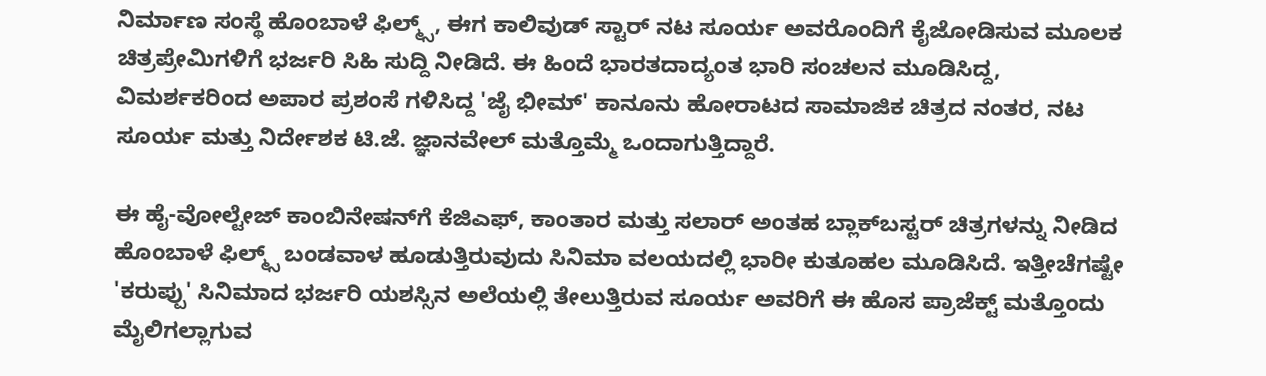ನಿರ್ಮಾಣ ಸಂಸ್ಥೆ ಹೊಂಬಾಳೆ ಫಿಲ್ಮ್ಸ್, ಈಗ ಕಾಲಿವುಡ್ ಸ್ಟಾರ್ ನಟ ಸೂರ್ಯ ಅವರೊಂದಿಗೆ ಕೈಜೋಡಿಸುವ ಮೂಲಕ ಚಿತ್ರಪ್ರೇಮಿಗಳಿಗೆ ಭರ್ಜರಿ ಸಿಹಿ ಸುದ್ದಿ ನೀಡಿದೆ. ಈ ಹಿಂದೆ ಭಾರತದಾದ್ಯಂತ ಭಾರಿ ಸಂಚಲನ ಮೂಡಿಸಿದ್ದ, ವಿಮರ್ಶಕರಿಂದ ಅಪಾರ ಪ್ರಶಂಸೆ ಗಳಿಸಿದ್ದ 'ಜೈ ಭೀಮ್' ಕಾನೂನು ಹೋರಾಟದ ಸಾಮಾಜಿಕ ಚಿತ್ರದ ನಂತರ, ನಟ ಸೂರ್ಯ ಮತ್ತು ನಿರ್ದೇಶಕ ಟಿ.ಜೆ. ಜ್ಞಾನವೇಲ್ ಮತ್ತೊಮ್ಮೆ ಒಂದಾಗುತ್ತಿದ್ದಾರೆ.

ಈ ಹೈ-ವೋಲ್ಟೇಜ್ ಕಾಂಬಿನೇಷನ್‌ಗೆ ಕೆಜಿಎಫ್, ಕಾಂತಾರ ಮತ್ತು ಸಲಾರ್ ಅಂತಹ ಬ್ಲಾಕ್‌ಬಸ್ಟರ್ ಚಿತ್ರಗಳನ್ನು ನೀಡಿದ ಹೊಂಬಾಳೆ ಫಿಲ್ಮ್ಸ್ ಬಂಡವಾಳ ಹೂಡುತ್ತಿರುವುದು ಸಿನಿಮಾ ವಲಯದಲ್ಲಿ ಭಾರೀ ಕುತೂಹಲ ಮೂಡಿಸಿದೆ. ಇತ್ತೀಚೆಗಷ್ಟೇ 'ಕರುಪ್ಪು' ಸಿನಿಮಾದ ಭರ್ಜರಿ ಯಶಸ್ಸಿನ ಅಲೆಯಲ್ಲಿ ತೇಲುತ್ತಿರುವ ಸೂರ್ಯ ಅವರಿಗೆ ಈ ಹೊಸ ಪ್ರಾಜೆಕ್ಟ್ ಮತ್ತೊಂದು ಮೈಲಿಗಲ್ಲಾಗುವ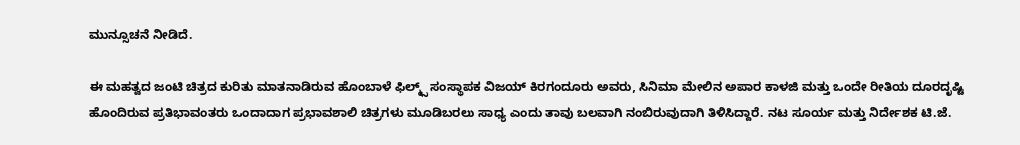ಮುನ್ಸೂಚನೆ ನೀಡಿದೆ.

ಈ ಮಹತ್ವದ ಜಂಟಿ ಚಿತ್ರದ ಕುರಿತು ಮಾತನಾಡಿರುವ ಹೊಂಬಾಳೆ ಫಿಲ್ಮ್ಸ್ ಸಂಸ್ಥಾಪಕ ವಿಜಯ್ ಕಿರಗಂದೂರು ಅವರು, ಸಿನಿಮಾ ಮೇಲಿನ ಅಪಾರ ಕಾಳಜಿ ಮತ್ತು ಒಂದೇ ರೀತಿಯ ದೂರದೃಷ್ಟಿ ಹೊಂದಿರುವ ಪ್ರತಿಭಾವಂತರು ಒಂದಾದಾಗ ಪ್ರಭಾವಶಾಲಿ ಚಿತ್ರಗಳು ಮೂಡಿಬರಲು ಸಾಧ್ಯ ಎಂದು ತಾವು ಬಲವಾಗಿ ನಂಬಿರುವುದಾಗಿ ತಿಳಿಸಿದ್ದಾರೆ. ನಟ ಸೂರ್ಯ ಮತ್ತು ನಿರ್ದೇಶಕ ಟಿ.ಜೆ.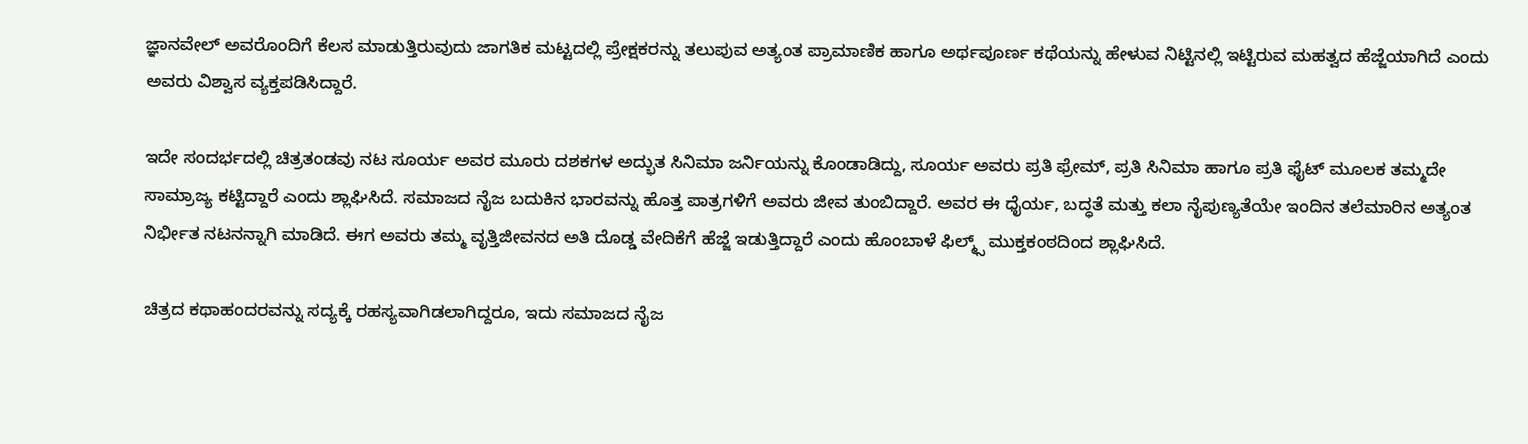ಜ್ಞಾನವೇಲ್ ಅವರೊಂದಿಗೆ ಕೆಲಸ ಮಾಡುತ್ತಿರುವುದು ಜಾಗತಿಕ ಮಟ್ಟದಲ್ಲಿ ಪ್ರೇಕ್ಷಕರನ್ನು ತಲುಪುವ ಅತ್ಯಂತ ಪ್ರಾಮಾಣಿಕ ಹಾಗೂ ಅರ್ಥಪೂರ್ಣ ಕಥೆಯನ್ನು ಹೇಳುವ ನಿಟ್ಟಿನಲ್ಲಿ ಇಟ್ಟಿರುವ ಮಹತ್ವದ ಹೆಜ್ಜೆಯಾಗಿದೆ ಎಂದು ಅವರು ವಿಶ್ವಾಸ ವ್ಯಕ್ತಪಡಿಸಿದ್ದಾರೆ.

ಇದೇ ಸಂದರ್ಭದಲ್ಲಿ ಚಿತ್ರತಂಡವು ನಟ ಸೂರ್ಯ ಅವರ ಮೂರು ದಶಕಗಳ ಅದ್ಭುತ ಸಿನಿಮಾ ಜರ್ನಿಯನ್ನು ಕೊಂಡಾಡಿದ್ದು, ಸೂರ್ಯ ಅವರು ಪ್ರತಿ ಫ್ರೇಮ್, ಪ್ರತಿ ಸಿನಿಮಾ ಹಾಗೂ ಪ್ರತಿ ಫೈಟ್ ಮೂಲಕ ತಮ್ಮದೇ ಸಾಮ್ರಾಜ್ಯ ಕಟ್ಟಿದ್ದಾರೆ ಎಂದು ಶ್ಲಾಘಿಸಿದೆ. ಸಮಾಜದ ನೈಜ ಬದುಕಿನ ಭಾರವನ್ನು ಹೊತ್ತ ಪಾತ್ರಗಳಿಗೆ ಅವರು ಜೀವ ತುಂಬಿದ್ದಾರೆ. ಅವರ ಈ ಧೈರ್ಯ, ಬದ್ಧತೆ ಮತ್ತು ಕಲಾ ನೈಪುಣ್ಯತೆಯೇ ಇಂದಿನ ತಲೆಮಾರಿನ ಅತ್ಯಂತ ನಿರ್ಭೀತ ನಟನನ್ನಾಗಿ ಮಾಡಿದೆ. ಈಗ ಅವರು ತಮ್ಮ ವೃತ್ತಿಜೀವನದ ಅತಿ ದೊಡ್ಡ ವೇದಿಕೆಗೆ ಹೆಜ್ಜೆ ಇಡುತ್ತಿದ್ದಾರೆ ಎಂದು ಹೊಂಬಾಳೆ ಫಿಲ್ಮ್ಸ್ ಮುಕ್ತಕಂಠದಿಂದ ಶ್ಲಾಘಿಸಿದೆ.

ಚಿತ್ರದ ಕಥಾಹಂದರವನ್ನು ಸದ್ಯಕ್ಕೆ ರಹಸ್ಯವಾಗಿಡಲಾಗಿದ್ದರೂ, ಇದು ಸಮಾಜದ ನೈಜ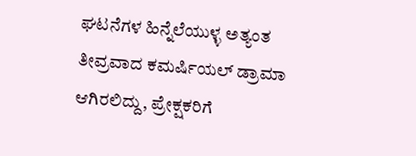ಘಟನೆಗಳ ಹಿನ್ನೆಲೆಯುಳ್ಳ ಅತ್ಯಂತ ತೀವ್ರವಾದ ಕಮರ್ಷಿಯಲ್ ಡ್ರಾಮಾ ಆಗಿರಲಿದ್ದು, ಪ್ರೇಕ್ಷಕರಿಗೆ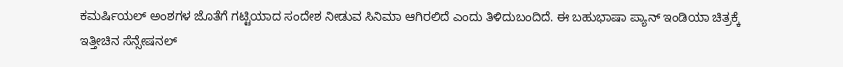ಕಮರ್ಷಿಯಲ್ ಅಂಶಗಳ ಜೊತೆಗೆ ಗಟ್ಟಿಯಾದ ಸಂದೇಶ ನೀಡುವ ಸಿನಿಮಾ ಆಗಿರಲಿದೆ ಎಂದು ತಿಳಿದುಬಂದಿದೆ. ಈ ಬಹುಭಾಷಾ ಪ್ಯಾನ್ ಇಂಡಿಯಾ ಚಿತ್ರಕ್ಕೆ ಇತ್ತೀಚಿನ ಸೆನ್ಸೇಷನಲ್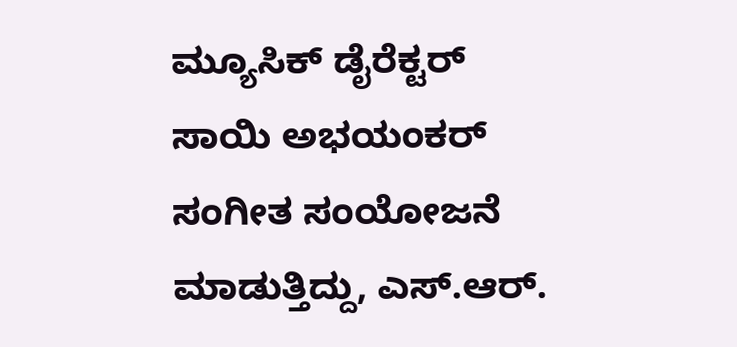ಮ್ಯೂಸಿಕ್ ಡೈರೆಕ್ಟರ್ ಸಾಯಿ ಅಭಯಂಕರ್ ಸಂಗೀತ ಸಂಯೋಜನೆ ಮಾಡುತ್ತಿದ್ದು, ಎಸ್.ಆರ್.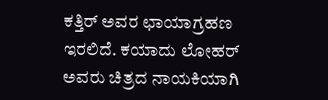ಕತ್ತಿರ್ ಅವರ ಛಾಯಾಗ್ರಹಣ ಇರಲಿದೆ. ಕಯಾದು ಲೋಹರ್ ಅವರು ಚಿತ್ರದ ನಾಯಕಿಯಾಗಿ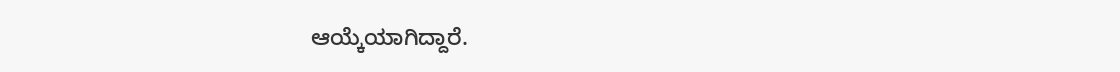ಆಯ್ಕೆಯಾಗಿದ್ದಾರೆ.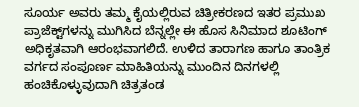ಸೂರ್ಯ ಅವರು ತಮ್ಮ ಕೈಯಲ್ಲಿರುವ ಚಿತ್ರೀಕರಣದ ಇತರ ಪ್ರಮುಖ ಪ್ರಾಜೆಕ್ಟ್‌ಗಳನ್ನು ಮುಗಿಸಿದ ಬೆನ್ನಲ್ಲೇ ಈ ಹೊಸ ಸಿನಿಮಾದ ಶೂಟಿಂಗ್ ಅಧಿಕೃತವಾಗಿ ಆರಂಭವಾಗಲಿದೆ. ಉಳಿದ ತಾರಾಗಣ ಹಾಗೂ ತಾಂತ್ರಿಕ ವರ್ಗದ ಸಂಪೂರ್ಣ ಮಾಹಿತಿಯನ್ನು ಮುಂದಿನ ದಿನಗಳಲ್ಲಿ ಹಂಚಿಕೊಳ್ಳುವುದಾಗಿ ಚಿತ್ರತಂಡ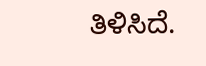ತಿಳಿಸಿದೆ.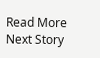Read More
Next Story